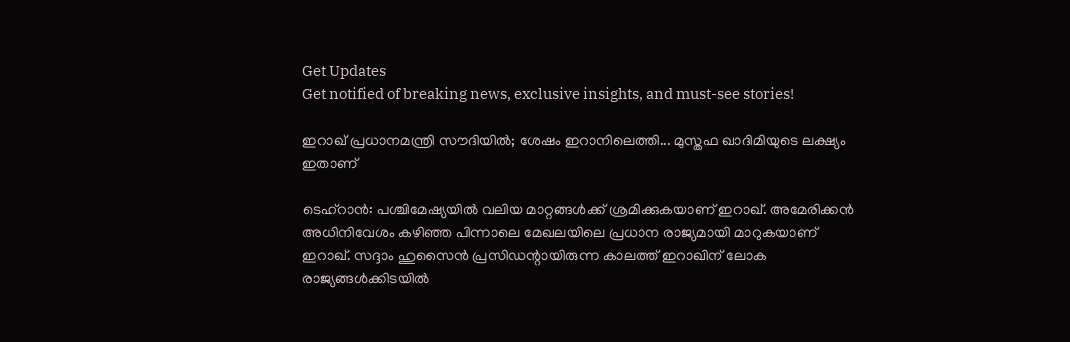Get Updates
Get notified of breaking news, exclusive insights, and must-see stories!

ഇറാഖ് പ്രധാനമന്ത്രി സൗദിയില്‍; ശേഷം ഇറാനിലെത്തി... മുസ്തഫ ഖാദിമിയുടെ ലക്ഷ്യം ഇതാണ്

ടെഹ്‌റാന്‍: പശ്ചിമേഷ്യയില്‍ വലിയ മാറ്റങ്ങള്‍ക്ക് ശ്രമിക്കുകയാണ് ഇറാഖ്. അമേരിക്കന്‍ അധിനിവേശം കഴിഞ്ഞ പിന്നാലെ മേഖലയിലെ പ്രധാന രാജ്യമായി മാറുകയാണ് ഇറാഖ്. സദ്ദാം ഹുസൈന്‍ പ്രസിഡന്റായിരുന്ന കാലത്ത് ഇറാഖിന് ലോക രാജ്യങ്ങള്‍ക്കിടയില്‍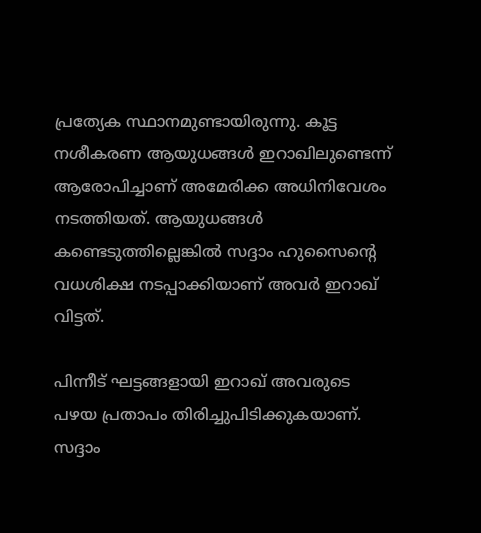പ്രത്യേക സ്ഥാനമുണ്ടായിരുന്നു. കൂട്ട നശീകരണ ആയുധങ്ങള്‍ ഇറാഖിലുണ്ടെന്ന് ആരോപിച്ചാണ് അമേരിക്ക അധിനിവേശം നടത്തിയത്. ആയുധങ്ങള്‍ കണ്ടെടുത്തില്ലെങ്കില്‍ സദ്ദാം ഹുസൈന്റെ വധശിക്ഷ നടപ്പാക്കിയാണ് അവര്‍ ഇറാഖ് വിട്ടത്.

പിന്നീട് ഘട്ടങ്ങളായി ഇറാഖ് അവരുടെ പഴയ പ്രതാപം തിരിച്ചുപിടിക്കുകയാണ്. സദ്ദാം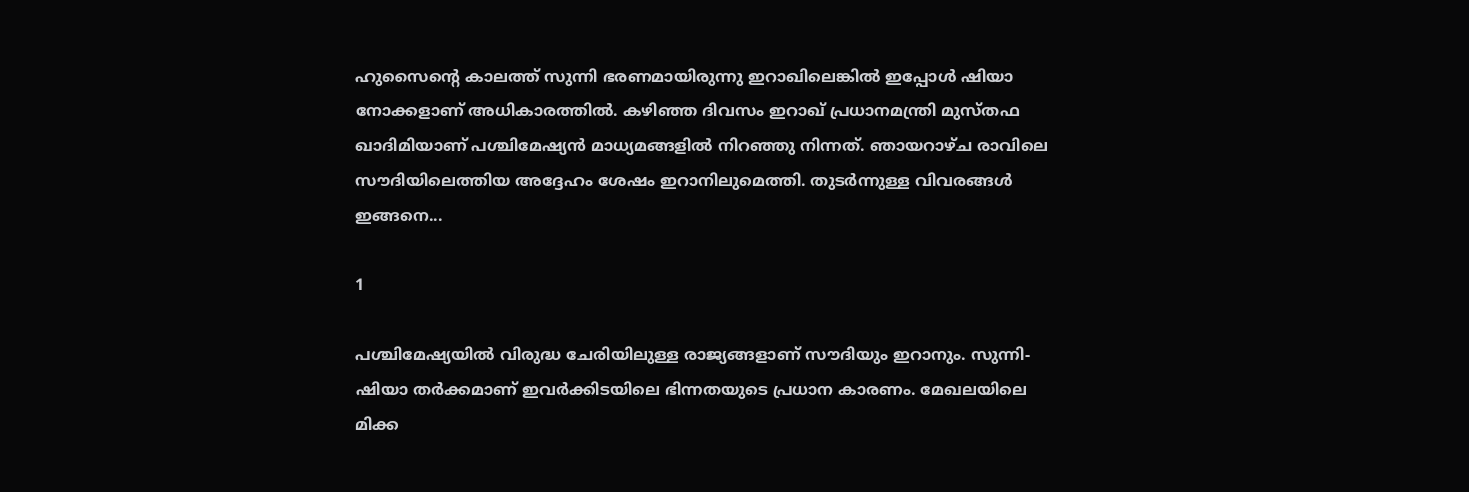ഹുസൈന്റെ കാലത്ത് സുന്നി ഭരണമായിരുന്നു ഇറാഖിലെങ്കില്‍ ഇപ്പോള്‍ ഷിയാ നോക്കളാണ് അധികാരത്തില്‍. കഴിഞ്ഞ ദിവസം ഇറാഖ് പ്രധാനമന്ത്രി മുസ്തഫ ഖാദിമിയാണ് പശ്ചിമേഷ്യന്‍ മാധ്യമങ്ങളില്‍ നിറഞ്ഞു നിന്നത്. ഞായറാഴ്ച രാവിലെ സൗദിയിലെത്തിയ അദ്ദേഹം ശേഷം ഇറാനിലുമെത്തി. തുടര്‍ന്നുള്ള വിവരങ്ങള്‍ ഇങ്ങനെ...

1

പശ്ചിമേഷ്യയില്‍ വിരുദ്ധ ചേരിയിലുള്ള രാജ്യങ്ങളാണ് സൗദിയും ഇറാനും. സുന്നി-ഷിയാ തര്‍ക്കമാണ് ഇവര്‍ക്കിടയിലെ ഭിന്നതയുടെ പ്രധാന കാരണം. മേഖലയിലെ മിക്ക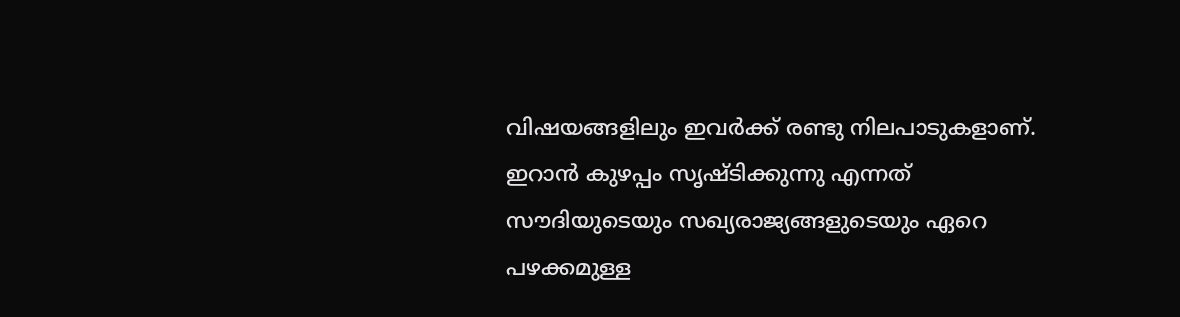വിഷയങ്ങളിലും ഇവര്‍ക്ക് രണ്ടു നിലപാടുകളാണ്. ഇറാന്‍ കുഴപ്പം സൃഷ്ടിക്കുന്നു എന്നത് സൗദിയുടെയും സഖ്യരാജ്യങ്ങളുടെയും ഏറെ പഴക്കമുള്ള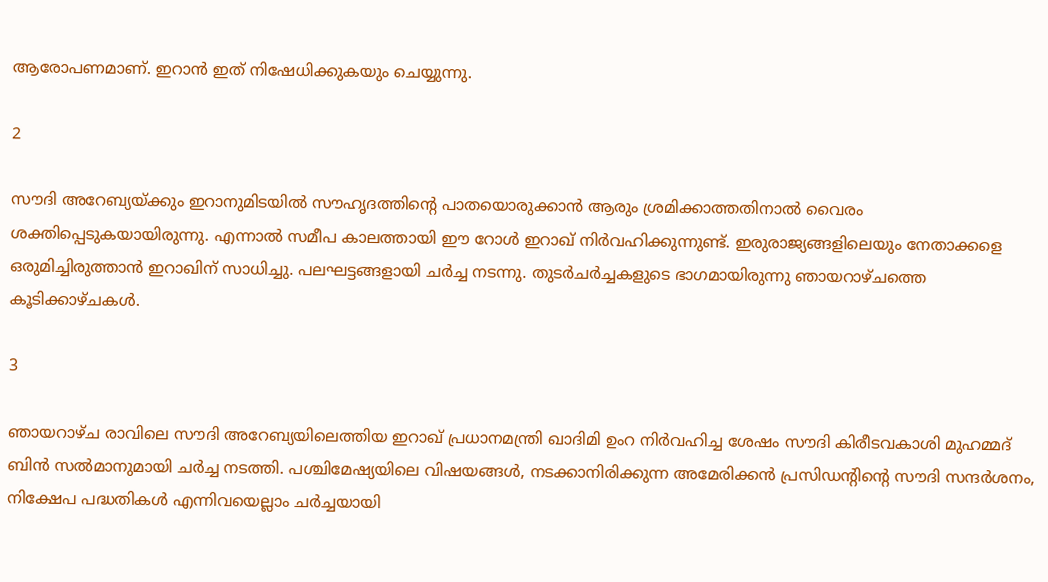ആരോപണമാണ്. ഇറാന്‍ ഇത് നിഷേധിക്കുകയും ചെയ്യുന്നു.

2

സൗദി അറേബ്യയ്ക്കും ഇറാനുമിടയില്‍ സൗഹൃദത്തിന്റെ പാതയൊരുക്കാന്‍ ആരും ശ്രമിക്കാത്തതിനാല്‍ വൈരം ശക്തിപ്പെടുകയായിരുന്നു. എന്നാല്‍ സമീപ കാലത്തായി ഈ റോള്‍ ഇറാഖ് നിര്‍വഹിക്കുന്നുണ്ട്. ഇരുരാജ്യങ്ങളിലെയും നേതാക്കളെ ഒരുമിച്ചിരുത്താന്‍ ഇറാഖിന് സാധിച്ചു. പലഘട്ടങ്ങളായി ചര്‍ച്ച നടന്നു. തുടര്‍ചര്‍ച്ചകളുടെ ഭാഗമായിരുന്നു ഞായറാഴ്ചത്തെ കൂടിക്കാഴ്ചകള്‍.

3

ഞായറാഴ്ച രാവിലെ സൗദി അറേബ്യയിലെത്തിയ ഇറാഖ് പ്രധാനമന്ത്രി ഖാദിമി ഉംറ നിര്‍വഹിച്ച ശേഷം സൗദി കിരീടവകാശി മുഹമ്മദ് ബിന്‍ സല്‍മാനുമായി ചര്‍ച്ച നടത്തി. പശ്ചിമേഷ്യയിലെ വിഷയങ്ങള്‍, നടക്കാനിരിക്കുന്ന അമേരിക്കന്‍ പ്രസിഡന്റിന്റെ സൗദി സന്ദര്‍ശനം, നിക്ഷേപ പദ്ധതികള്‍ എന്നിവയെല്ലാം ചര്‍ച്ചയായി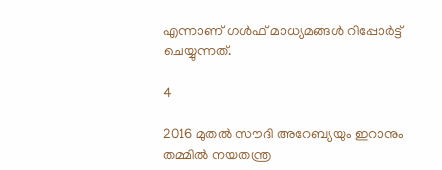എന്നാണ് ഗള്‍ഫ് മാധ്യമങ്ങള്‍ റിപ്പോര്‍ട്ട് ചെയ്യുന്നത്.

4

2016 മുതല്‍ സൗദി അറേബ്യയും ഇറാനും തമ്മില്‍ നയതന്ത്ര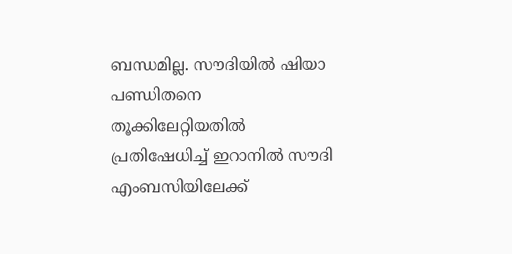ബന്ധമില്ല. സൗദിയില്‍ ഷിയാ പണ്ഡിതനെ തൂക്കിലേറ്റിയതില്‍ പ്രതിഷേധിച്ച് ഇറാനില്‍ സൗദി എംബസിയിലേക്ക്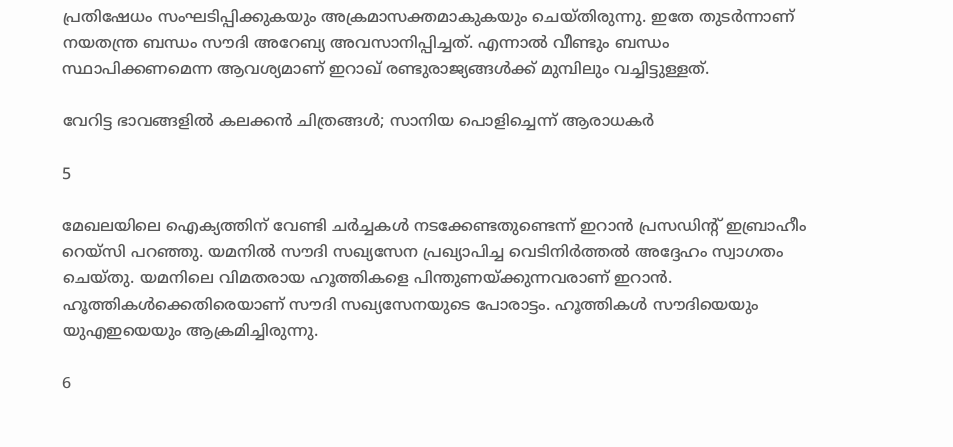പ്രതിഷേധം സംഘടിപ്പിക്കുകയും അക്രമാസക്തമാകുകയും ചെയ്തിരുന്നു. ഇതേ തുടര്‍ന്നാണ് നയതന്ത്ര ബന്ധം സൗദി അറേബ്യ അവസാനിപ്പിച്ചത്. എന്നാല്‍ വീണ്ടും ബന്ധം സ്ഥാപിക്കണമെന്ന ആവശ്യമാണ് ഇറാഖ് രണ്ടുരാജ്യങ്ങള്‍ക്ക് മുമ്പിലും വച്ചിട്ടുള്ളത്.

വേറിട്ട ഭാവങ്ങളില്‍ കലക്കന്‍ ചിത്രങ്ങള്‍; സാനിയ പൊളിച്ചെന്ന് ആരാധകര്‍

5

മേഖലയിലെ ഐക്യത്തിന് വേണ്ടി ചര്‍ച്ചകള്‍ നടക്കേണ്ടതുണ്ടെന്ന് ഇറാന്‍ പ്രസഡിന്റ് ഇബ്രാഹീം റെയ്‌സി പറഞ്ഞു. യമനില്‍ സൗദി സഖ്യസേന പ്രഖ്യാപിച്ച വെടിനിര്‍ത്തല്‍ അദ്ദേഹം സ്വാഗതം ചെയ്തു. യമനിലെ വിമതരായ ഹൂത്തികളെ പിന്തുണയ്ക്കുന്നവരാണ് ഇറാന്‍. ഹൂത്തികള്‍ക്കെതിരെയാണ് സൗദി സഖ്യസേനയുടെ പോരാട്ടം. ഹൂത്തികള്‍ സൗദിയെയും യുഎഇയെയും ആക്രമിച്ചിരുന്നു.

6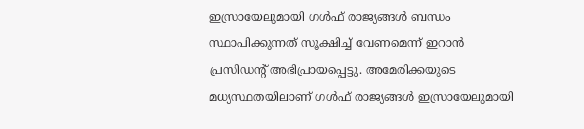ഇസ്രായേലുമായി ഗള്‍ഫ് രാജ്യങ്ങള്‍ ബന്ധം സ്ഥാപിക്കുന്നത് സൂക്ഷിച്ച് വേണമെന്ന് ഇറാന്‍ പ്രസിഡന്റ് അഭിപ്രായപ്പെട്ടു. അമേരിക്കയുടെ മധ്യസ്ഥതയിലാണ് ഗള്‍ഫ് രാജ്യങ്ങള്‍ ഇസ്രായേലുമായി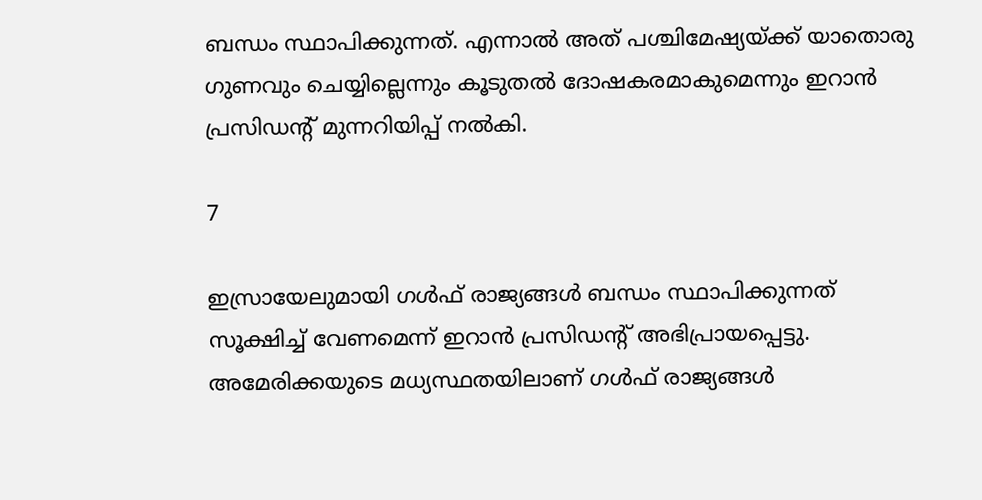ബന്ധം സ്ഥാപിക്കുന്നത്. എന്നാല്‍ അത് പശ്ചിമേഷ്യയ്ക്ക് യാതൊരു ഗുണവും ചെയ്യില്ലെന്നും കൂടുതല്‍ ദോഷകരമാകുമെന്നും ഇറാന്‍ പ്രസിഡന്റ് മുന്നറിയിപ്പ് നല്‍കി.

7

ഇസ്രായേലുമായി ഗള്‍ഫ് രാജ്യങ്ങള്‍ ബന്ധം സ്ഥാപിക്കുന്നത് സൂക്ഷിച്ച് വേണമെന്ന് ഇറാന്‍ പ്രസിഡന്റ് അഭിപ്രായപ്പെട്ടു. അമേരിക്കയുടെ മധ്യസ്ഥതയിലാണ് ഗള്‍ഫ് രാജ്യങ്ങള്‍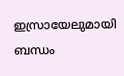ഇസ്രായേലുമായി ബന്ധം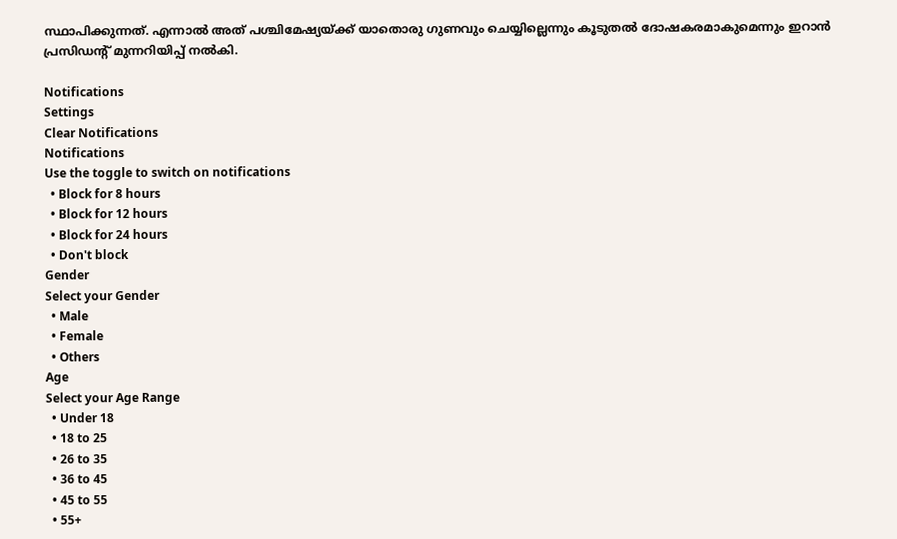സ്ഥാപിക്കുന്നത്. എന്നാല്‍ അത് പശ്ചിമേഷ്യയ്ക്ക് യാതൊരു ഗുണവും ചെയ്യില്ലെന്നും കൂടുതല്‍ ദോഷകരമാകുമെന്നും ഇറാന്‍ പ്രസിഡന്റ് മുന്നറിയിപ്പ് നല്‍കി.

Notifications
Settings
Clear Notifications
Notifications
Use the toggle to switch on notifications
  • Block for 8 hours
  • Block for 12 hours
  • Block for 24 hours
  • Don't block
Gender
Select your Gender
  • Male
  • Female
  • Others
Age
Select your Age Range
  • Under 18
  • 18 to 25
  • 26 to 35
  • 36 to 45
  • 45 to 55
  • 55+